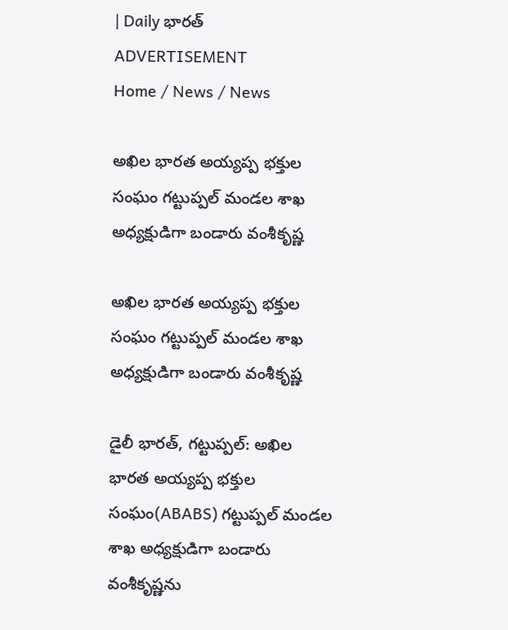| Daily భారత్
ADVERTISEMENT
Home / News / News

అఖిల భారత అయ్యప్ప భక్తుల సంఘం గట్టుప్పల్ మండల శాఖ అధ్యక్షుడిగా బండారు వంశీకృష్ణ

అఖిల భారత అయ్యప్ప భక్తుల సంఘం గట్టుప్పల్ మండల శాఖ అధ్యక్షుడిగా బండారు వంశీకృష్ణ

డైలీ భారత్, గట్టుప్పల్: అఖిల భారత అయ్యప్ప భక్తుల సంఘం(ABABS) గట్టుప్పల్ మండల శాఖ అధ్యక్షుడిగా బండారు వంశీకృష్ణను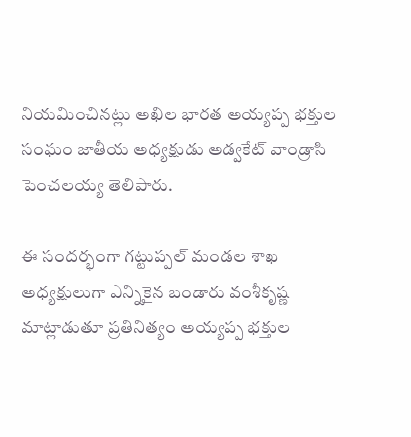నియమించినట్లు అఖిల భారత అయ్యప్ప భక్తుల సంఘం జాతీయ అధ్యక్షుడు అడ్వకేట్ వాండ్రాసి పెంచలయ్య తెలిపారు.

ఈ సందర్భంగా గట్టుప్పల్ మండల శాఖ అధ్యక్షులుగా ఎన్నికైన బండారు వంశీకృష్ణ మాట్లాడుతూ ప్రతినిత్యం అయ్యప్ప భక్తుల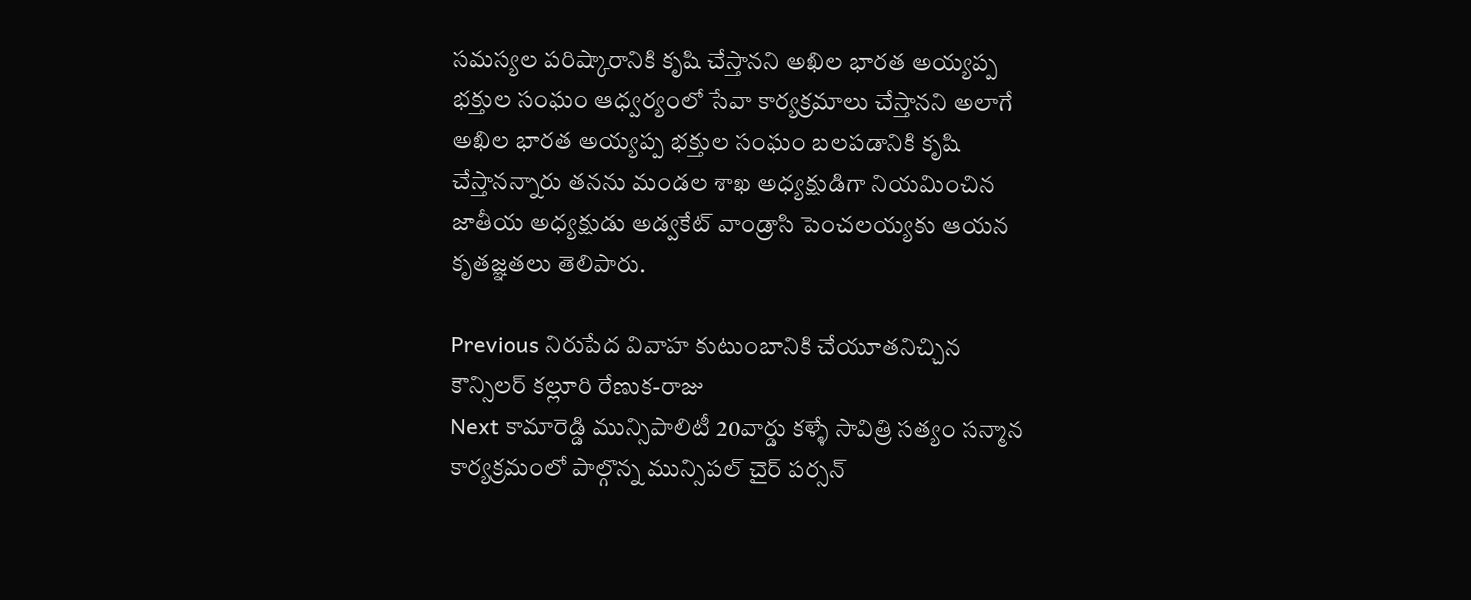సమస్యల పరిష్కారానికి కృషి చేస్తానని అఖిల భారత అయ్యప్ప భక్తుల సంఘం ఆధ్వర్యంలో సేవా కార్యక్రమాలు చేస్తానని అలాగే అఖిల భారత అయ్యప్ప భక్తుల సంఘం బలపడానికి కృషి చేస్తానన్నారు తనను మండల శాఖ అధ్యక్షుడిగా నియమించిన జాతీయ అధ్యక్షుడు అడ్వకేట్ వాండ్రాసి పెంచలయ్యకు ఆయన కృతజ్ఞతలు తెలిపారు.

Previous నిరుపేద వివాహ కుటుంబానికి చేయూతనిచ్చిన కౌన్సిలర్ కల్లూరి రేణుక-రాజు
Next కామారెడ్డి మున్సిపాలిటీ 20వార్డు కళ్ళే సావిత్రి సత్యం సన్మాన కార్యక్రమంలో పాల్గొన్న మున్సిపల్ చైర్ పర్సన్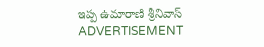ఇప్ప ఉమారాణి శ్రీనివాస్
ADVERTISEMENT